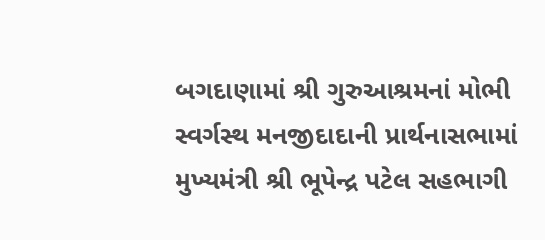બગદાણામાં શ્રી ગુરુઆશ્રમનાં મોભી સ્વર્ગસ્થ મનજીદાદાની પ્રાર્થનાસભામાં મુખ્યમંત્રી શ્રી ભૂપેન્દ્ર પટેલ સહભાગી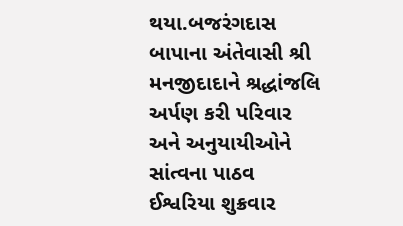થયા.બજરંગદાસ બાપાના અંતેવાસી શ્રી મનજીદાદાને શ્રદ્ધાંજલિ અર્પણ કરી પરિવાર અને અનુયાયીઓને સાંત્વના પાઠવ ઈશ્વરિયા શુક્રવાર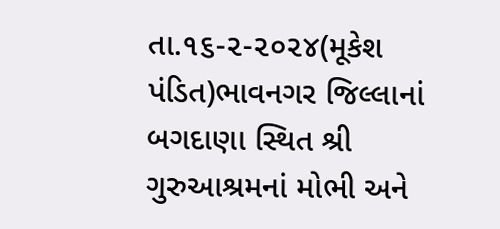તા.૧૬-૨-૨૦૨૪(મૂકેશ પંડિત)ભાવનગર જિલ્લાનાં બગદાણા સ્થિત શ્રી ગુરુઆશ્રમનાં મોભી અને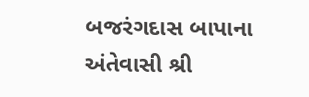બજરંગદાસ બાપાના અંતેવાસી શ્રી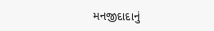મનજીદાદાનું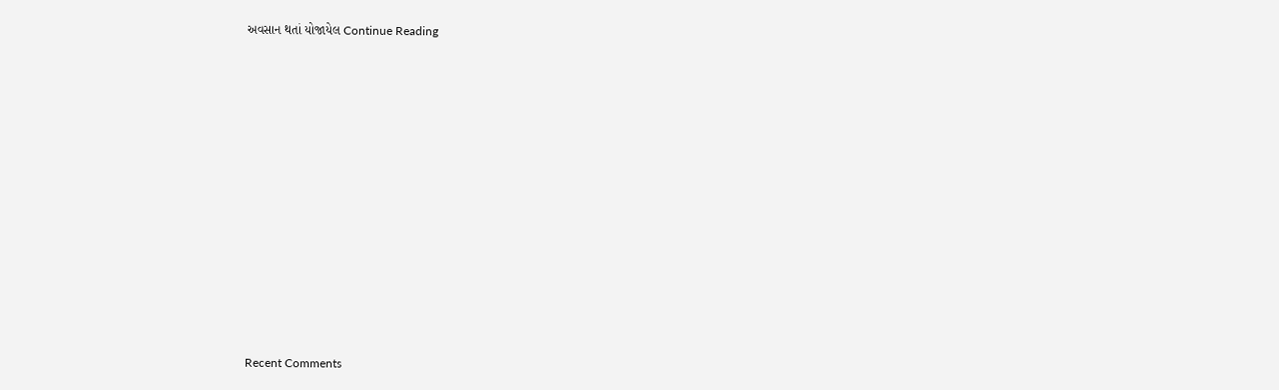અવસાન થતાં યોજાયેલ Continue Reading
















Recent Comments